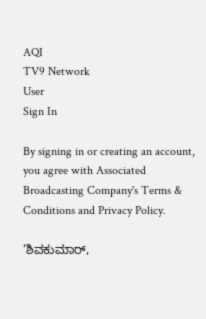AQI
TV9 Network
User
Sign In

By signing in or creating an account, you agree with Associated Broadcasting Company's Terms & Conditions and Privacy Policy.

‘ಶಿವಕುಮಾರ್,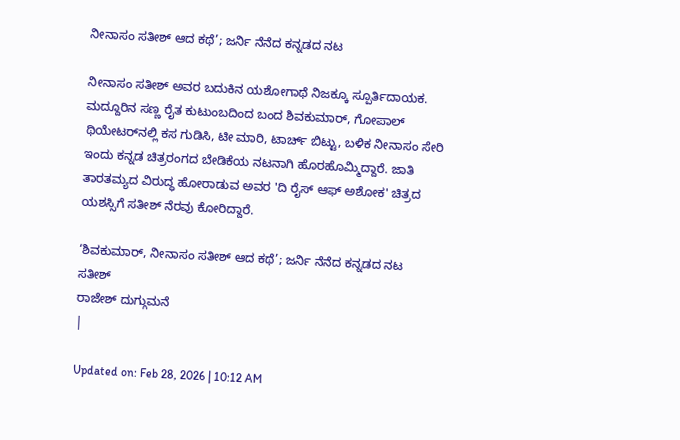ನೀನಾಸಂ ಸತೀಶ್ ಆದ ಕಥೆ’; ಜರ್ನಿ ನೆನೆದ ಕನ್ನಡದ ನಟ

ನೀನಾಸಂ ಸತೀಶ್ ಅವರ ಬದುಕಿನ ಯಶೋಗಾಥೆ ನಿಜಕ್ಕೂ ಸ್ಪೂರ್ತಿದಾಯಕ. ಮದ್ದೂರಿನ ಸಣ್ಣ ರೈತ ಕುಟುಂಬದಿಂದ ಬಂದ ಶಿವಕುಮಾರ್, ಗೋಪಾಲ್ ಥಿಯೇಟರ್‌ನಲ್ಲಿ ಕಸ ಗುಡಿಸಿ, ಟೀ ಮಾರಿ, ಟಾರ್ಚ್ ಬಿಟ್ಟು, ಬಳಿಕ ನೀನಾಸಂ ಸೇರಿ ಇಂದು ಕನ್ನಡ ಚಿತ್ರರಂಗದ ಬೇಡಿಕೆಯ ನಟನಾಗಿ ಹೊರಹೊಮ್ಮಿದ್ದಾರೆ. ಜಾತಿ ತಾರತಮ್ಯದ ವಿರುದ್ಧ ಹೋರಾಡುವ ಅವರ 'ದಿ ರೈಸ್ ಆಫ್ ಅಶೋಕ' ಚಿತ್ರದ ಯಶಸ್ಸಿಗೆ ಸತೀಶ್ ನೆರವು ಕೋರಿದ್ದಾರೆ.

‘ಶಿವಕುಮಾರ್, ನೀನಾಸಂ ಸತೀಶ್ ಆದ ಕಥೆ’; ಜರ್ನಿ ನೆನೆದ ಕನ್ನಡದ ನಟ
ಸತೀಶ್
ರಾಜೇಶ್ ದುಗ್ಗುಮನೆ
|

Updated on: Feb 28, 2026 | 10:12 AM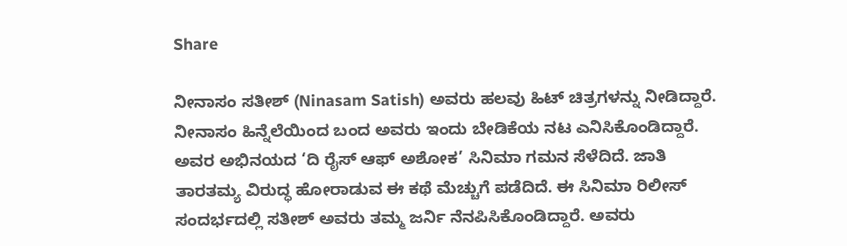Share

ನೀನಾಸಂ ಸತೀಶ್ (Ninasam Satish) ಅವರು ಹಲವು ಹಿಟ್ ಚಿತ್ರಗಳನ್ನು ನೀಡಿದ್ದಾರೆ. ನೀನಾಸಂ ಹಿನ್ನೆಲೆಯಿಂದ ಬಂದ ಅವರು ಇಂದು ಬೇಡಿಕೆಯ ನಟ ಎನಿಸಿಕೊಂಡಿದ್ದಾರೆ. ಅವರ ಅಭಿನಯದ ‘ದಿ ರೈಸ್ ಆಫ್ ಅಶೋಕ’ ಸಿನಿಮಾ ಗಮನ ಸೆಳೆದಿದೆ. ಜಾತಿ ತಾರತಮ್ಯ ವಿರುದ್ಧ ಹೋರಾಡುವ ಈ ಕಥೆ ಮೆಚ್ಚುಗೆ ಪಡೆದಿದೆ. ಈ ಸಿನಿಮಾ ರಿಲೀಸ್ ಸಂದರ್ಭದಲ್ಲಿ ಸತೀಶ್ ಅವರು ತಮ್ಮ ಜರ್ನಿ ನೆನಪಿಸಿಕೊಂಡಿದ್ದಾರೆ. ಅವರು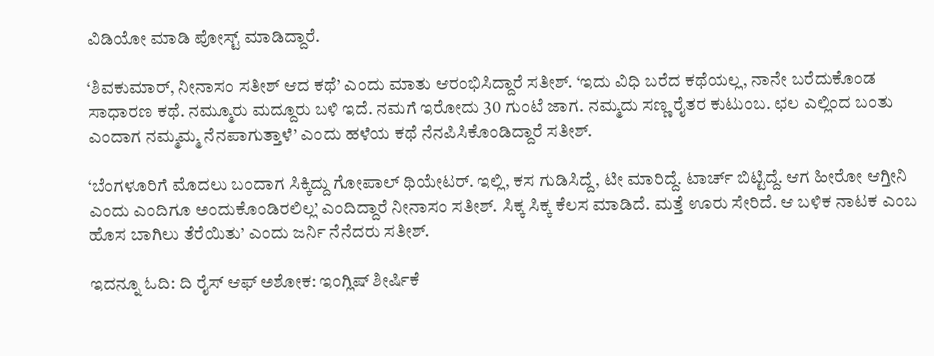ವಿಡಿಯೋ ಮಾಡಿ ಪೋಸ್ಟ್ ಮಾಡಿದ್ದಾರೆ.

‘ಶಿವಕುಮಾರ್, ನೀನಾಸಂ ಸತೀಶ್ ಆದ ಕಥೆ’ ಎಂದು ಮಾತು ಆರಂಭಿಸಿದ್ದಾರೆ ಸತೀಶ್. ‘ಇದು ವಿಧಿ ಬರೆದ ಕಥೆಯಲ್ಲ, ನಾನೇ ಬರೆದುಕೊಂಡ ಸಾಧಾರಣ ಕಥೆ. ನಮ್ಮೂರು ಮದ್ದೂರು ಬಳಿ ಇದೆ. ನಮಗೆ ಇರೋದು 30 ಗುಂಟೆ ಜಾಗ. ನಮ್ಮದು ಸಣ್ಣ ರೈತರ ಕುಟುಂಬ. ಛಲ ಎಲ್ಲಿಂದ ಬಂತು ಎಂದಾಗ ನಮ್ಮಮ್ಮ ನೆನಪಾಗುತ್ತಾಳೆ’ ಎಂದು ಹಳೆಯ ಕಥೆ ನೆನಪಿಸಿಕೊಂಡಿದ್ದಾರೆ ಸತೀಶ್.

‘ಬೆಂಗಳೂರಿಗೆ ಮೊದಲು ಬಂದಾಗ ಸಿಕ್ಕಿದ್ದು ಗೋಪಾಲ್ ಥಿಯೇಟರ್. ಇಲ್ಲಿ, ಕಸ ಗುಡಿಸಿದ್ದೆ, ಟೀ ಮಾರಿದ್ದೆ. ಟಾರ್ಚ್ ಬಿಟ್ಟಿದ್ದೆ. ಆಗ ಹೀರೋ ಆಗ್ತೀನಿ ಎಂದು ಎಂದಿಗೂ ಅಂದುಕೊಂಡಿರಲಿಲ್ಲ’ ಎಂದಿದ್ದಾರೆ ನೀನಾಸಂ ಸತೀಶ್. ಸಿಕ್ಕ ಸಿಕ್ಕ ಕೆಲಸ ಮಾಡಿದೆ. ಮತ್ತೆ ಊರು ಸೇರಿದೆ. ಆ ಬಳಿಕ ನಾಟಕ ಎಂಬ ಹೊಸ ಬಾಗಿಲು ತೆರೆಯಿತು’ ಎಂದು ಜರ್ನಿ ನೆನೆದರು ಸತೀಶ್.

ಇದನ್ನೂ ಓದಿ: ದಿ ರೈಸ್ ಆಫ್ ಅಶೋಕ: ಇಂಗ್ಲಿಷ್ ಶೀರ್ಷಿಕೆ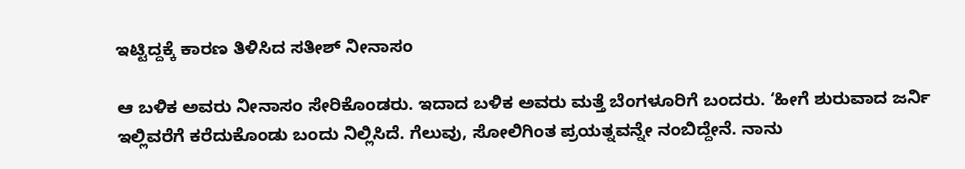ಇಟ್ಟಿದ್ದಕ್ಕೆ ಕಾರಣ ತಿಳಿಸಿದ ಸತೀಶ್ ನೀನಾಸಂ

ಆ ಬಳಿಕ ಅವರು ನೀನಾಸಂ ಸೇರಿಕೊಂಡರು. ಇದಾದ ಬಳಿಕ ಅವರು ಮತ್ತೆ ಬೆಂಗಳೂರಿಗೆ ಬಂದರು. ‘ಹೀಗೆ ಶುರುವಾದ ಜರ್ನಿ ಇಲ್ಲಿವರೆಗೆ ಕರೆದುಕೊಂಡು ಬಂದು ನಿಲ್ಲಿಸಿದೆ. ಗೆಲುವು, ಸೋಲಿಗಿಂತ ಪ್ರಯತ್ನವನ್ನೇ ನಂಬಿದ್ದೇನೆ. ನಾನು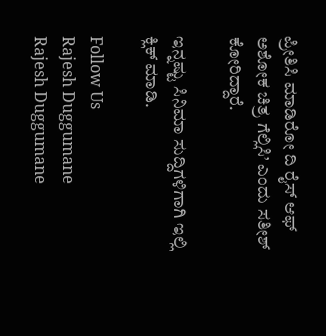ಪ್ರೀತಿಸಿ ಮಾಡಿರೋ ದಿ ರೈಸ್ ಆಫ್ ಅಶೋಕ ಚಿತ್ರ ಗೆಲ್ಲಿಸಿ’ ಎಂದು ಸತೀಶ್ ಕೋರಿದ್ದಾರೆ.

ಇನ್ನಷ್ಟು ಸಿನಿಮಾ ಸುದ್ದಿಗಳಿಗಾಗಿ ಇಲ್ಲಿ ಕ್ಲಿಕ್ ಮಾಡಿ.

Follow Us
Rajesh Duggumane
Rajesh Duggumane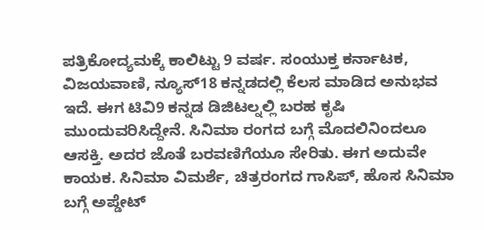ಪತ್ರಿಕೋದ್ಯಮಕ್ಕೆ ಕಾಲಿಟ್ಟು 9 ವರ್ಷ. ಸಂಯುಕ್ತ ಕರ್ನಾಟಕ, ವಿಜಯವಾಣಿ, ನ್ಯೂಸ್18 ಕನ್ನಡದಲ್ಲಿ ಕೆಲಸ ಮಾಡಿದ ಅನುಭವ ಇದೆ. ಈಗ ಟಿವಿ9 ಕನ್ನಡ ಡಿಜಿಟಲ್ನಲ್ಲಿ ಬರಹ ಕೃಷಿ ಮುಂದುವರಿಸಿದ್ದೇನೆ. ಸಿನಿಮಾ ರಂಗದ ಬಗ್ಗೆ ಮೊದಲಿನಿಂದಲೂ ಆಸಕ್ತಿ. ಅದರ ಜೊತೆ ಬರವಣಿಗೆಯೂ ಸೇರಿತು. ಈಗ ಅದುವೇ ಕಾಯಕ. ಸಿನಿಮಾ ವಿಮರ್ಶೆ, ಚಿತ್ರರಂಗದ ಗಾಸಿಪ್, ಹೊಸ ಸಿನಿಮಾ ಬಗ್ಗೆ ಅಪ್ಡೇಟ್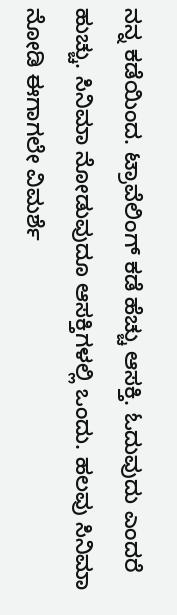ನನ್ನ ಕಡೆಯಿಂದ. ಟ್ರಾವೆಲಿಂಗ್ ಕಡೆ ಹೆಚ್ಚು ಆಸಕ್ತಿ. ಓದುವುದು ಎಂದರೆ ಹುಚ್ಚು. ಸಿನಿಮಾ ನೋಡುವುದೂ ಆಸಕ್ತಿಗಳಲ್ಲಿ ಒಂದು. ಹಲವು ಸಿನಿಮಾ ನೋಡಿ ಈಗಾಗಲೇ ವಿಮರ್ಶೆ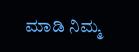ಮಾಡಿ ನಿಮ್ಮ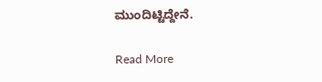ಮುಂದಿಟ್ಟಿದ್ದೇನೆ.

Read More